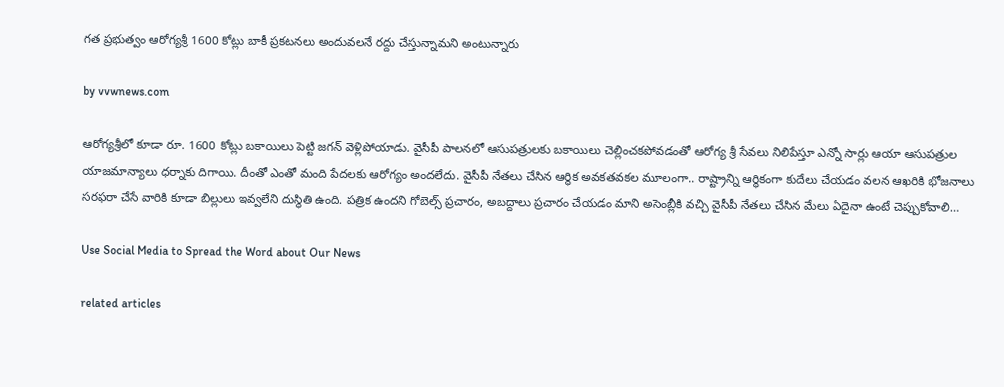గత ప్రభుత్వం ఆరోగ్యశ్రీ 1600 కోట్లు బాకీ ప్రకటనలు అందువలనే రద్దు చేస్తున్నామని అంటున్నారు

by vvwnews.com

ఆరోగ్యశ్రీలో కూడా రూ. 1600 కోట్లు బకాయిలు పెట్టి జగన్ వెళ్లిపోయాడు. వైసీపీ పాలనలో ఆసుపత్రులకు బకాయిలు చెల్లించకపోవడంతో ఆరోగ్య శ్రీ సేవలు నిలిపేస్తూ ఎన్నో సార్లు ఆయా ఆసుపత్రుల యాజమాన్యాలు ధర్నాకు దిగాయి. దీంతో ఎంతో మంది పేదలకు ఆరోగ్యం అందలేదు. వైసీపీ నేతలు చేసిన ఆర్థిక అవకతవకల మూలంగా.. రాష్ట్రాన్ని ఆర్థికంగా కుదేలు చేయడం వలన ఆఖరికి భోజనాలు సరఫరా చేసే వారికి కూడా బిల్లులు ఇవ్వలేని దుస్థితి ఉంది. పత్రిక ఉందని గోబెల్స్ ప్రచారం, అబద్దాలు ప్రచారం చేయడం మాని అసెంబ్లీకి వచ్చి వైసీపీ నేతలు చేసిన మేలు ఏదైనా ఉంటే చెప్పుకోవాలి…

Use Social Media to Spread the Word about Our News

related articles